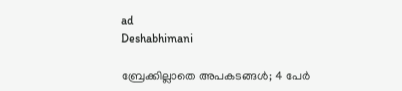ad
Deshabhimani

ബ്രേക്കില്ലാതെ അപകടങ്ങൾ; 4 പേർ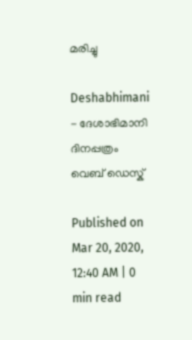മരിച്ചു

Deshabhimani - ദേശാഭിമാനി ദിനപ്പത്രം
വെബ് ഡെസ്ക്

Published on Mar 20, 2020, 12:40 AM | 0 min read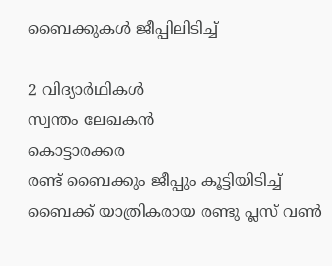ബൈക്കുകൾ ജീപ്പിലിടിച്ച്

2 വിദ്യാർഥികൾ
സ്വന്തം ലേഖകന്‍
കൊട്ടാരക്കര
രണ്ട്‌ ബൈക്കും ജീപ്പും കൂട്ടിയിടിച്ച് ബൈക്ക്‌ യാത്രികരായ രണ്ടു പ്ലസ് വൺ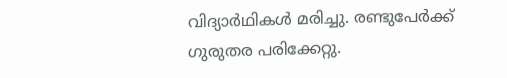വിദ്യാർഥികൾ മരിച്ചു. രണ്ടുപേർക്ക് ഗുരുതര പരിക്കേറ്റു.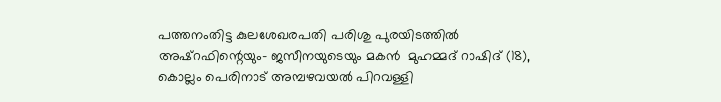പത്തനംതിട്ട കുലശേഖരപതി പരിശു പുരയിടത്തിൽ അഷ്റഫിന്റെയും- ജസീനയുടെയും മകൻ  മുഹമ്മദ് റാഷിദ് (18), കൊല്ലം പെരിനാട് അമ്പഴവയൽ പിറവള്ളി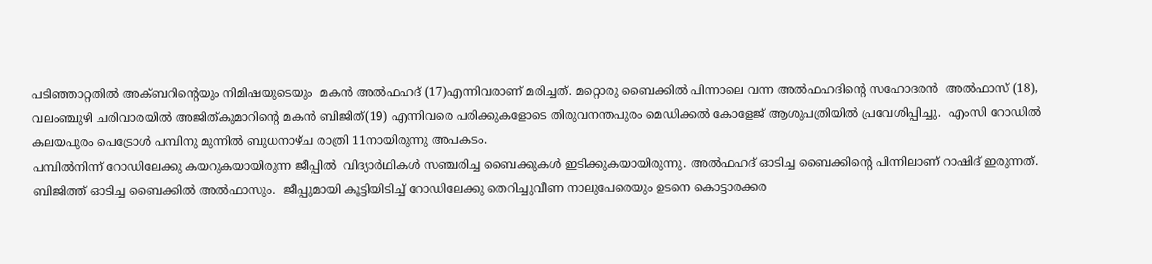പടിഞ്ഞാറ്റതിൽ അക്ബറിന്റെയും നിമിഷയുടെയും  മകൻ അൽഫഹദ് (17)എന്നിവരാണ് മരിച്ചത്. മറ്റൊരു ബൈക്കിൽ പിന്നാലെ വന്ന അൽഫഹദിന്റെ സഹോദരൻ  അൽഫാസ് (18),  വലംഞ്ചുഴി ചരിവാരയിൽ അജിത്കുമാറിന്റെ മകൻ ബിജിത്(19) എന്നിവരെ പരിക്കുകളോടെ തിരുവനന്തപുരം മെഡിക്കൽ കോളേജ് ആശുപത്രിയിൽ പ്രവേശിപ്പിച്ചു.  എംസി റോഡിൽ കലയപുരം പെട്രോൾ പമ്പിനു മുന്നിൽ ബുധനാഴ്ച രാത്രി 11നായിരുന്നു അപകടം.
പമ്പിൽനിന്ന് റോഡിലേക്കു കയറുകയായിരുന്ന ജീപ്പിൽ  വിദ്യാർഥികൾ സഞ്ചരിച്ച ബൈക്കുകൾ ഇടിക്കുകയായിരുന്നു. അൽഫഹദ്‌ ഓടിച്ച ബൈക്കിന്റെ പിന്നിലാണ്‌ റാഷിദ്‌ ഇരുന്നത്‌. ബിജിത്ത്‌ ഓടിച്ച ബൈക്കിൽ അൽഫാസും.  ജീപ്പുമായി കൂട്ടിയിടിച്ച്‌ റോഡിലേക്കു തെറിച്ചുവീണ നാലുപേരെയും ഉടനെ കൊട്ടാരക്കര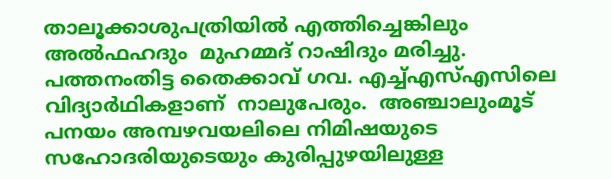താലൂക്കാശുപത്രിയിൽ എത്തിച്ചെങ്കിലും അൽഫഹദും  മുഹമ്മദ് റാഷിദും മരിച്ചു.  പത്തനംതിട്ട തൈക്കാവ് ഗവ. എച്ച്എസ്എസിലെ വിദ്യാർഥികളാണ്‌  നാലുപേരും.  അഞ്ചാലുംമൂട് പനയം അമ്പഴവയലിലെ നിമിഷയുടെ സഹോദരിയുടെയും കുരിപ്പുഴയിലുള്ള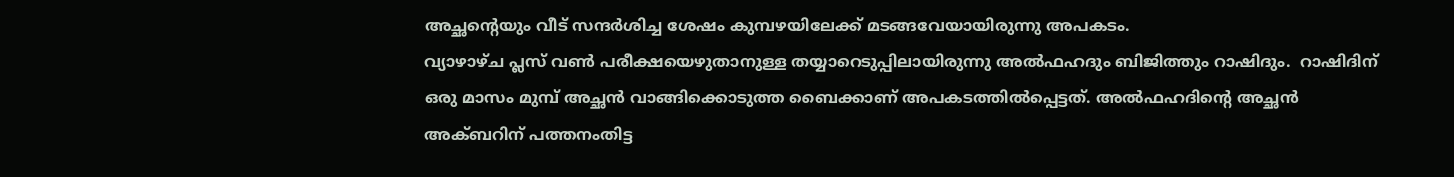അച്ഛന്റെയും വീട് സന്ദർശിച്ച ശേഷം കുമ്പഴയിലേക്ക് മടങ്ങവേയായിരുന്നു അപകടം.
വ്യാഴാഴ്ച പ്ലസ് വൺ പരീക്ഷയെഴുതാനുള്ള തയ്യാറെടുപ്പിലായിരുന്നു അൽഫഹദും ബിജിത്തും റാഷിദും.  റാഷിദിന് ഒരു മാസം മുമ്പ് അച്ഛൻ വാങ്ങിക്കൊടുത്ത ബൈക്കാണ് അപകടത്തിൽപ്പെട്ടത്. അൽഫഹദിന്റെ അച്ഛൻ അക്ബറിന് പത്തനംതിട്ട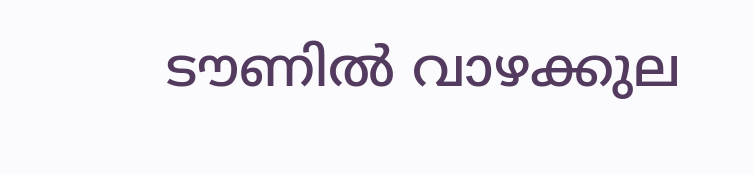ടൗണിൽ വാഴക്കുല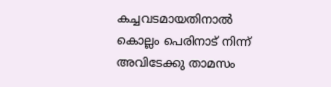കച്ചവടമായതിനാൽ കൊല്ലം പെരിനാട് നിന്ന്‌ അവിടേക്കു താമസം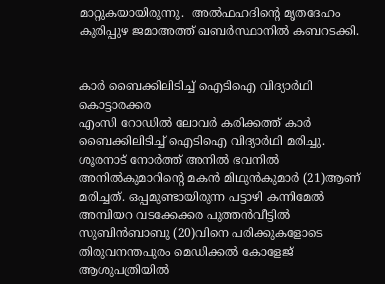മാറ്റുകയായിരുന്നു.  അൽഫഹദിന്റെ മൃതദേഹം കുരിപ്പുഴ ജമാഅത്ത്‌ ഖബര്‍സ്ഥാനിൽ കബറടക്കി.


കാർ ബൈക്കിലിടിച്ച് ഐടിഐ വിദ്യാർഥി
കൊട്ടാരക്കര
എംസി റോഡിൽ ലോവർ കരിക്കത്ത് കാർ ബൈക്കിലിടിച്ച്‌ ഐടിഐ വിദ്യാർഥി മരിച്ചു. ശൂരനാട് നോർത്ത് അനിൽ ഭവനിൽ അനിൽകുമാറിന്റെ മകൻ മിഥുൻകുമാർ (21)ആണ് മരിച്ചത്. ഒപ്പമുണ്ടായിരുന്ന പട്ടാഴി കന്നിമേൽ അമ്പിയറ വടക്കേക്കര പുത്തൻവീട്ടിൽ സുബിൻബാബു (20)വിനെ പരിക്കുകളോടെ തിരുവനന്തപുരം മെഡിക്കൽ കോളേജ് ആശുപത്രിയിൽ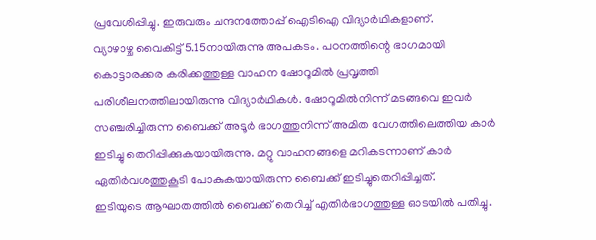പ്രവേശിപ്പിച്ചു. ഇരുവരും ചന്ദനത്തോപ്പ് ഐടിഐ വിദ്യാർഥികളാണ്.
വ്യാഴാഴ്ച വൈകിട്ട് 5.15നായിരുന്നു അപകടം. പഠനത്തിന്റെ ഭാഗമായി കൊട്ടാരക്കര കരിക്കത്തുള്ള വാഹന ഷോറൂമിൽ പ്രവൃത്തി പരിശീലനത്തിലായിരുന്നു വിദ്യാർഥികൾ. ഷോറൂമിൽനിന്ന് മടങ്ങവെ ഇവർ സഞ്ചരിച്ചിരുന്ന ബൈക്ക് അടൂർ ഭാഗത്തുനിന്ന് അമിത വേഗത്തിലെത്തിയ കാർ ഇടിച്ചു തെറിപ്പിക്കുകയായിരുന്നു. മറ്റു വാഹനങ്ങളെ മറികടന്നാണ് കാർ ഏതിർവശത്തുകൂടി പോകുകയായിരുന്ന ബൈക്ക് ഇടിച്ചുതെറിപ്പിച്ചത്.
ഇടിയുടെ ആഘാതത്തിൽ ബൈക്ക് തെറിച്ച് എതിർഭാഗത്തുള്ള ഓടയിൽ പതിച്ചു.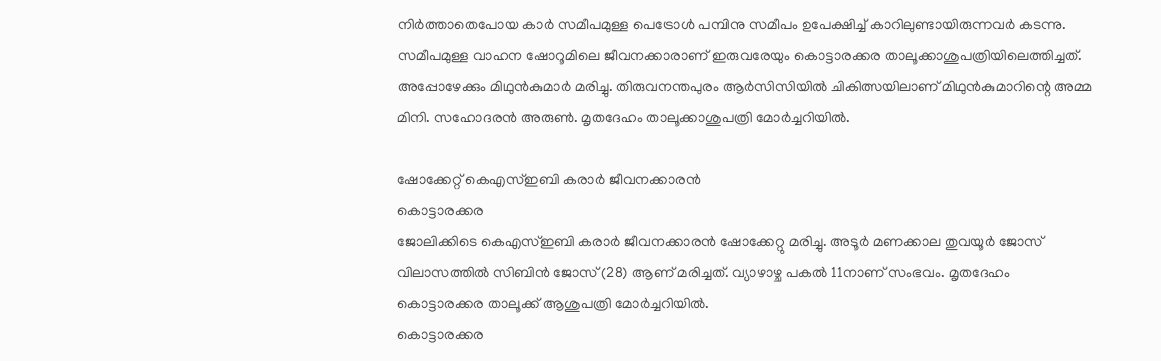നിർത്താതെപോയ കാർ സമീപമുള്ള പെട്രോൾ പമ്പിനു സമീപം ഉപേക്ഷിച്ച് കാറിലുണ്ടായിരുന്നവർ കടന്നു.
സമീപമുള്ള വാഹന ഷോറൂമിലെ ജീവനക്കാരാണ് ഇരുവരേയും കൊട്ടാരക്കര താലൂക്കാശുപത്രിയിലെത്തിച്ചത്. അപ്പോഴേക്കും മിഥുൻകുമാർ മരിച്ചു. തിരുവനന്തപുരം ആർസിസിയിൽ ചികിത്സയിലാണ് മിഥുൻകുമാറിന്റെ അമ്മ മിനി. സഹോദരൻ അരുൺ. മൃതദേഹം താലൂക്കാശുപത്രി മോർച്ചറിയിൽ.

ഷോക്കേറ്റ്‌ കെഎസ്ഇബി കരാർ ജീവനക്കാരൻ
കൊട്ടാരക്കര
ജോലിക്കിടെ കെഎസ്ഇബി കരാർ ജീവനക്കാരൻ ഷോക്കേറ്റു മരിച്ചു. അടൂർ മണക്കാല തുവയൂർ ജോസ് വിലാസത്തിൽ സിബിൻ ജോസ് (28) ആണ് മരിച്ചത്. വ്യാഴാഴ്ച പകൽ 11നാണ്‌ സംഭവം. മൃതദേഹം കൊട്ടാരക്കര താലൂക്ക്‌ ആശുപത്രി മോർച്ചറിയിൽ.
കൊട്ടാരക്കര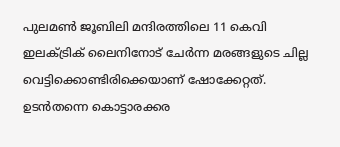പുലമൺ ജൂബിലി മന്ദിരത്തിലെ 11 കെവി ഇലക്ട്രിക് ലൈനിനോട്‌ ചേർന്ന മരങ്ങളുടെ ചില്ല വെട്ടിക്കൊണ്ടിരിക്കെയാണ് ഷോക്കേറ്റത്. ഉടൻതന്നെ കൊട്ടാരക്കര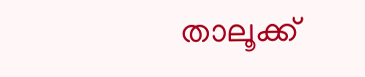താലൂക്ക്‌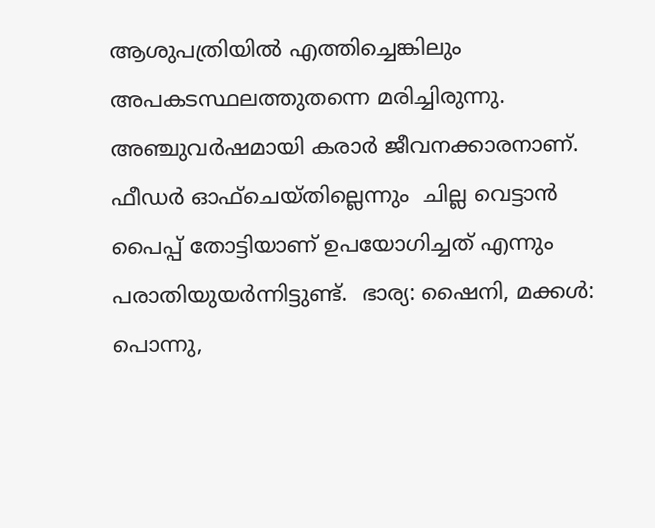ആശുപത്രിയിൽ എത്തിച്ചെങ്കിലും അപകടസ്ഥലത്തുതന്നെ മരിച്ചിരുന്നു.  അഞ്ചുവർഷമായി കരാർ ജീവനക്കാരനാണ്‌.  ഫീഡർ ഓഫ്‌ചെയ്‌തില്ലെന്നും  ചില്ല വെട്ടാൻ പൈപ്പ്‌ തോട്ടിയാണ്‌ ഉപയോഗിച്ചത്‌ എന്നും പരാതിയുയർന്നിട്ടുണ്ട്‌.  ഭാര്യ: ഷൈനി, മക്കൾ: പൊന്നു,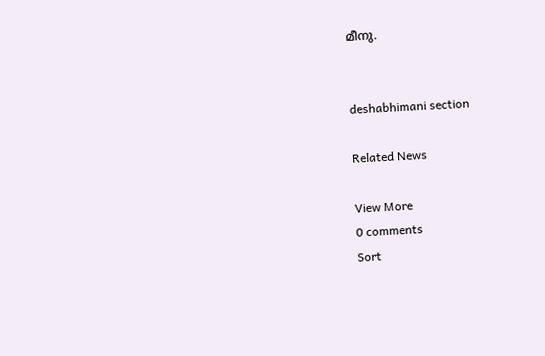മീനു.


deshabhimani section

Related News

View More
0 comments
Sort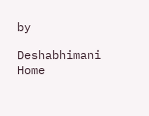by

Deshabhimani
Home